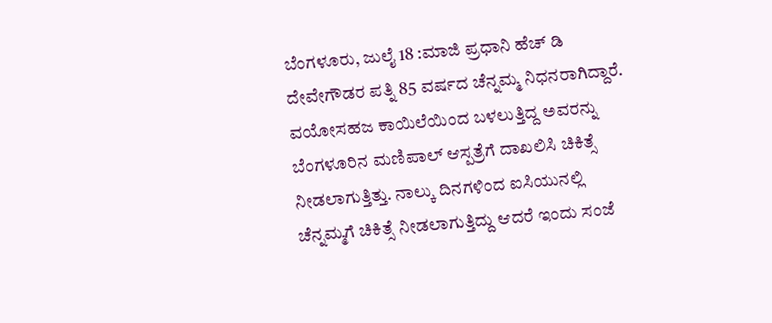ಬೆಂಗಳೂರು, ಜುಲೈ 18 :ಮಾಜಿ ಪ್ರಧಾನಿ ಹೆಚ್ ಡಿ ದೇವೇಗೌಡರ ಪತ್ನಿ 85 ವರ್ಷದ ಚೆನ್ನಮ್ಮ ನಿಧನರಾಗಿದ್ದಾರೆ. ವಯೋಸಹಜ ಕಾಯಿಲೆಯಿಂದ ಬಳಲುತ್ತಿದ್ದ ಅವರನ್ನು ಬೆಂಗಳೂರಿನ ಮಣಿಪಾಲ್ ಆಸ್ಪತ್ರೆಗೆ ದಾಖಲಿಸಿ ಚಿಕಿತ್ಸೆ ನೀಡಲಾಗುತ್ತಿತ್ತು. ನಾಲ್ಕು ದಿನಗಳಿಂದ ಐಸಿಯುನಲ್ಲಿ ಚೆನ್ನಮ್ಮಗೆ ಚಿಕಿತ್ಸೆ ನೀಡಲಾಗುತ್ತಿದ್ದು ಆದರೆ ಇಂದು ಸಂಜೆ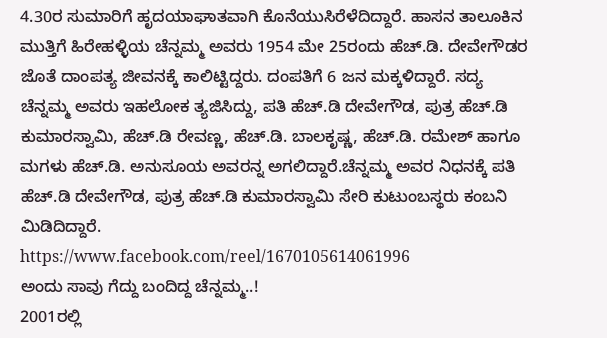4.30ರ ಸುಮಾರಿಗೆ ಹೃದಯಾಘಾತವಾಗಿ ಕೊನೆಯುಸಿರೆಳೆದಿದ್ದಾರೆ. ಹಾಸನ ತಾಲೂಕಿನ ಮುತ್ತಿಗೆ ಹಿರೇಹಳ್ಳಿಯ ಚೆನ್ನಮ್ಮ ಅವರು 1954 ಮೇ 25ರಂದು ಹೆಚ್.ಡಿ. ದೇವೇಗೌಡರ ಜೊತೆ ದಾಂಪತ್ಯ ಜೀವನಕ್ಕೆ ಕಾಲಿಟ್ಟಿದ್ದರು. ದಂಪತಿಗೆ 6 ಜನ ಮಕ್ಕಳಿದ್ದಾರೆ. ಸದ್ಯ ಚೆನ್ನಮ್ಮ ಅವರು ಇಹಲೋಕ ತ್ಯಜಿಸಿದ್ದು, ಪತಿ ಹೆಚ್.ಡಿ ದೇವೇಗೌಡ, ಪುತ್ರ ಹೆಚ್.ಡಿ ಕುಮಾರಸ್ವಾಮಿ, ಹೆಚ್.ಡಿ ರೇವಣ್ಣ, ಹೆಚ್.ಡಿ. ಬಾಲಕೃಷ್ಣ, ಹೆಚ್.ಡಿ. ರಮೇಶ್ ಹಾಗೂ ಮಗಳು ಹೆಚ್.ಡಿ. ಅನುಸೂಯ ಅವರನ್ನ ಅಗಲಿದ್ದಾರೆ.ಚೆನ್ನಮ್ಮ ಅವರ ನಿಧನಕ್ಕೆ ಪತಿ ಹೆಚ್.ಡಿ ದೇವೇಗೌಡ, ಪುತ್ರ ಹೆಚ್.ಡಿ ಕುಮಾರಸ್ವಾಮಿ ಸೇರಿ ಕುಟುಂಬಸ್ಥರು ಕಂಬನಿ ಮಿಡಿದಿದ್ದಾರೆ.
https://www.facebook.com/reel/1670105614061996
ಅಂದು ಸಾವು ಗೆದ್ದು ಬಂದಿದ್ದ ಚೆನ್ನಮ್ಮ..!
2001ರಲ್ಲಿ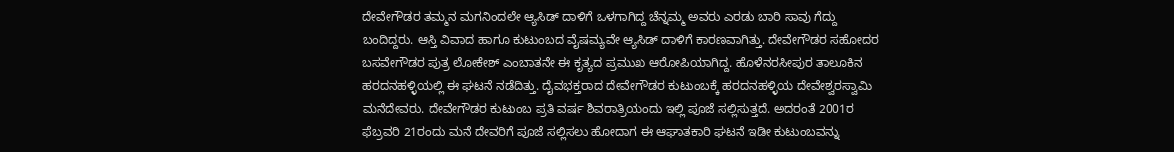ದೇವೇಗೌಡರ ತಮ್ಮನ ಮಗನಿಂದಲೇ ಆ್ಯಸಿಡ್ ದಾಳಿಗೆ ಒಳಗಾಗಿದ್ದ ಚೆನ್ನಮ್ಮ ಅವರು ಎರಡು ಬಾರಿ ಸಾವು ಗೆದ್ದು ಬಂದಿದ್ದರು. ಆಸ್ತಿ ವಿವಾದ ಹಾಗೂ ಕುಟುಂಬದ ವೈಷಮ್ಯವೇ ಆ್ಯಸಿಡ್ ದಾಳಿಗೆ ಕಾರಣವಾಗಿತ್ತು. ದೇವೇಗೌಡರ ಸಹೋದರ ಬಸವೇಗೌಡರ ಪುತ್ರ ಲೋಕೇಶ್ ಎಂಬಾತನೇ ಈ ಕೃತ್ಯದ ಪ್ರಮುಖ ಆರೋಪಿಯಾಗಿದ್ದ. ಹೊಳೆನರಸೀಪುರ ತಾಲೂಕಿನ ಹರದನಹಳ್ಳಿಯಲ್ಲಿ ಈ ಘಟನೆ ನಡೆದಿತ್ತು. ದೈವಭಕ್ತರಾದ ದೇವೇಗೌಡರ ಕುಟುಂಬಕ್ಕೆ ಹರದನಹಳ್ಳಿಯ ದೇವೇಶ್ವರಸ್ವಾಮಿ ಮನೆದೇವರು. ದೇವೇಗೌಡರ ಕುಟುಂಬ ಪ್ರತಿ ವರ್ಷ ಶಿವರಾತ್ರಿಯಂದು ಇಲ್ಲಿ ಪೂಜೆ ಸಲ್ಲಿಸುತ್ತದೆ. ಅದರಂತೆ 2001ರ ಫೆಬ್ರವರಿ 21ರಂದು ಮನೆ ದೇವರಿಗೆ ಪೂಜೆ ಸಲ್ಲಿಸಲು ಹೋದಾಗ ಈ ಆಘಾತಕಾರಿ ಘಟನೆ ಇಡೀ ಕುಟುಂಬವನ್ನು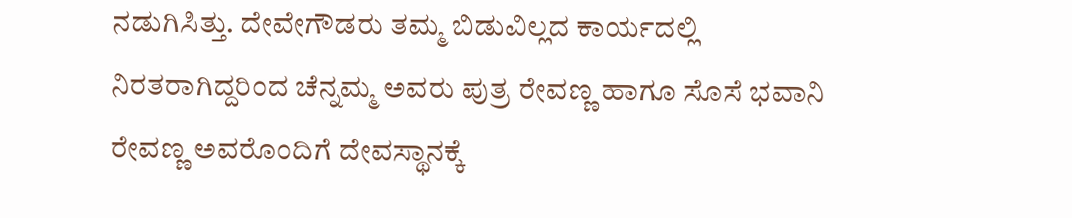ನಡುಗಿಸಿತ್ತು. ದೇವೇಗೌಡರು ತಮ್ಮ ಬಿಡುವಿಲ್ಲದ ಕಾರ್ಯದಲ್ಲಿ ನಿರತರಾಗಿದ್ದರಿಂದ ಚೆನ್ನಮ್ಮ ಅವರು ಪುತ್ರ ರೇವಣ್ಣ ಹಾಗೂ ಸೊಸೆ ಭವಾನಿ ರೇವಣ್ಣ ಅವರೊಂದಿಗೆ ದೇವಸ್ಥಾನಕ್ಕೆ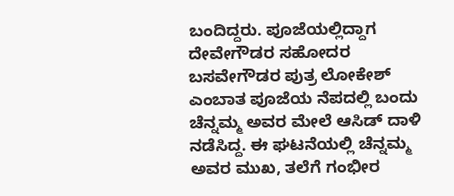ಬಂದಿದ್ದರು. ಪೂಜೆಯಲ್ಲಿದ್ದಾಗ ದೇವೇಗೌಡರ ಸಹೋದರ ಬಸವೇಗೌಡರ ಪುತ್ರ ಲೋಕೇಶ್ ಎಂಬಾತ ಪೂಜೆಯ ನೆಪದಲ್ಲಿ ಬಂದು ಚೆನ್ನಮ್ಮ ಅವರ ಮೇಲೆ ಆಸಿಡ್ ದಾಳಿ ನಡೆಸಿದ್ದ. ಈ ಘಟನೆಯಲ್ಲಿ ಚೆನ್ನಮ್ಮ ಅವರ ಮುಖ, ತಲೆಗೆ ಗಂಭೀರ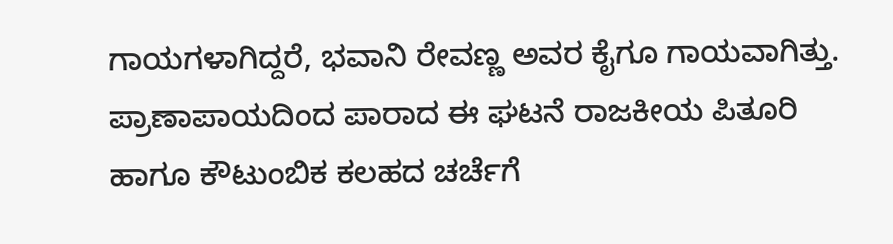ಗಾಯಗಳಾಗಿದ್ದರೆ, ಭವಾನಿ ರೇವಣ್ಣ ಅವರ ಕೈಗೂ ಗಾಯವಾಗಿತ್ತು. ಪ್ರಾಣಾಪಾಯದಿಂದ ಪಾರಾದ ಈ ಘಟನೆ ರಾಜಕೀಯ ಪಿತೂರಿ ಹಾಗೂ ಕೌಟುಂಬಿಕ ಕಲಹದ ಚರ್ಚೆಗೆ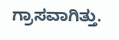ಗ್ರಾಸವಾಗಿತ್ತು.